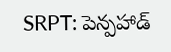SRPT: పెన్పహాడ్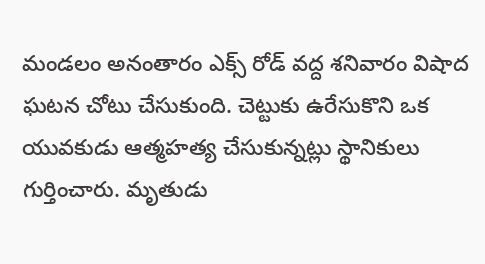మండలం అనంతారం ఎక్స్ రోడ్ వద్ద శనివారం విషాద ఘటన చోటు చేసుకుంది. చెట్టుకు ఉరేసుకొని ఒక యువకుడు ఆత్మహత్య చేసుకున్నట్లు స్థానికులు గుర్తించారు. మృతుడు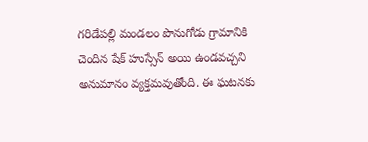గరిడేపల్లి మండలం పొనుగోడు గ్రామానికి చెందిన షేక్ హుస్సేన్ అయి ఉండవచ్చని అనుమానం వ్యక్తమవుతోంది. ఈ ఘటనకు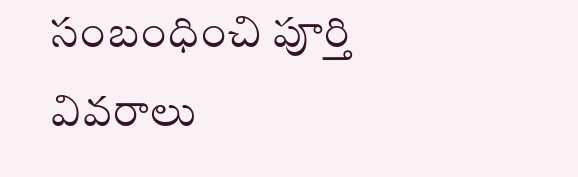సంబంధించి పూర్తి వివరాలు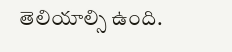తెలియాల్సి ఉంది.